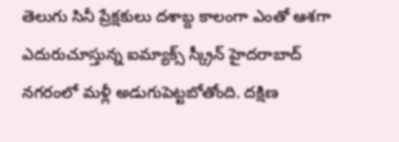తెలుగు సినీ ప్రేక్షకులు దశాబ్ద కాలంగా ఎంతో ఆశగా ఎదురుచూస్తున్న ఐమ్యాక్స్ స్క్రీన్ హైదరాబాద్ నగరంలో మళ్లీ అడుగుపెట్టబోతోంది. దక్షిణ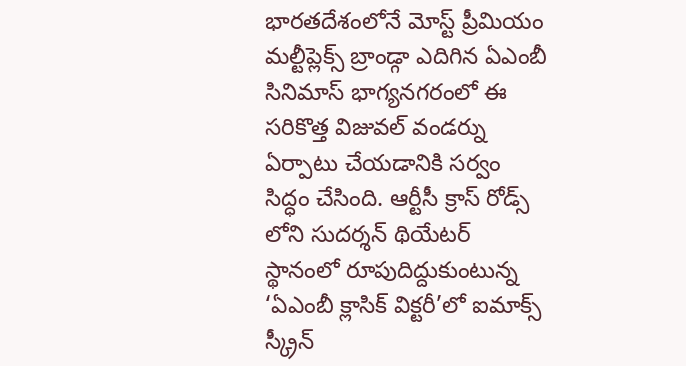భారతదేశంలోనే మోస్ట్ ప్రీమియం మల్టీప్లెక్స్ బ్రాండ్గా ఎదిగిన ఏఎంబీ సినిమాస్ భాగ్యనగరంలో ఈ సరికొత్త విజువల్ వండర్ను ఏర్పాటు చేయడానికి సర్వం సిద్ధం చేసింది. ఆర్టీసీ క్రాస్ రోడ్స్ లోని సుదర్శన్ థియేటర్ స్థానంలో రూపుదిద్దుకుంటున్న ‘ఏఎంబీ క్లాసిక్ విక్టరీ’లో ఐమాక్స్ స్క్రీన్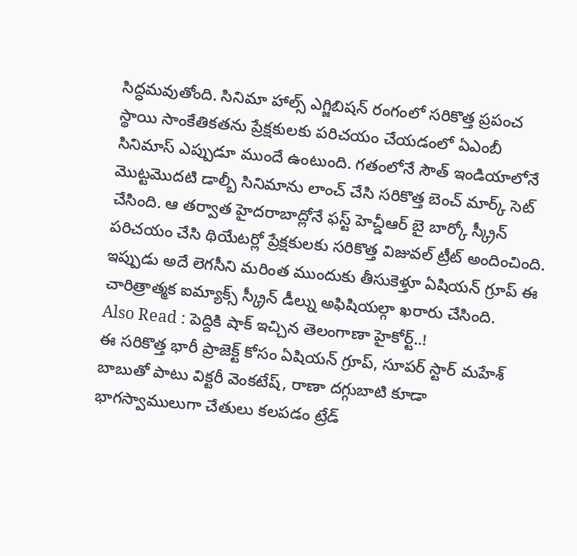సిద్ధమవుతోంది. సినిమా హాల్స్ ఎగ్జిబిషన్ రంగంలో సరికొత్త ప్రపంచ స్థాయి సాంకేతికతను ప్రేక్షకులకు పరిచయం చేయడంలో ఏఎంబీ సినిమాస్ ఎప్పుడూ ముందే ఉంటుంది. గతంలోనే సౌత్ ఇండియాలోనే మొట్టమొదటి డాల్బీ సినిమాను లాంచ్ చేసి సరికొత్త బెంచ్ మార్క్ సెట్ చేసింది. ఆ తర్వాత హైదరాబాద్లోనే ఫస్ట్ హెచ్డీఆర్ బై బార్కో స్క్రీన్ పరిచయం చేసి థియేటర్లో ప్రేక్షకులకు సరికొత్త విజువల్ ట్రీట్ అందించింది. ఇప్పుడు అదే లెగసీని మరింత ముందుకు తీసుకెళ్తూ ఏషియన్ గ్రూప్ ఈ చారిత్రాత్మక ఐమ్యాక్స్ స్క్రీన్ డీల్ను అఫిషియల్గా ఖరారు చేసింది.
Also Read : పెద్దికి షాక్ ఇచ్చిన తెలంగాణా హైకోర్ట్..!
ఈ సరికొత్త భారీ ప్రాజెక్ట్ కోసం ఏషియన్ గ్రూప్, సూపర్ స్టార్ మహేశ్ బాబుతో పాటు విక్టరీ వెంకటేష్, రాణా దగ్గుబాటి కూడా భాగస్వాములుగా చేతులు కలపడం ట్రేడ్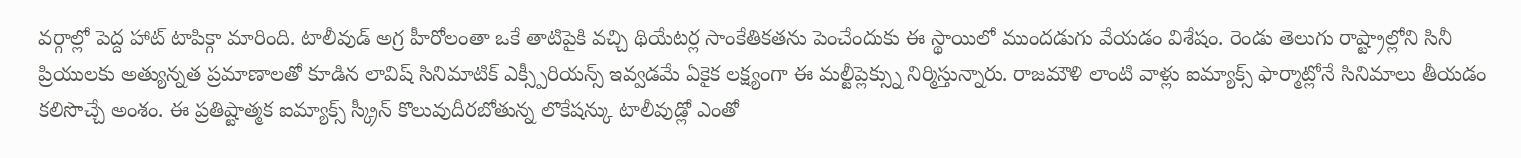వర్గాల్లో పెద్ద హాట్ టాపిక్గా మారింది. టాలీవుడ్ అగ్ర హీరోలంతా ఒకే తాటిపైకి వచ్చి థియేటర్ల సాంకేతికతను పెంచేందుకు ఈ స్థాయిలో ముందడుగు వేయడం విశేషం. రెండు తెలుగు రాష్ట్రాల్లోని సినీ ప్రియులకు అత్యున్నత ప్రమాణాలతో కూడిన లావిష్ సినిమాటిక్ ఎక్స్పీరియన్స్ ఇవ్వడమే ఏకైక లక్ష్యంగా ఈ మల్టీప్లెక్స్ను నిర్మిస్తున్నారు. రాజమౌళి లాంటి వాళ్లు ఐమ్యాక్స్ ఫార్మాట్లోనే సినిమాలు తీయడం కలిసొచ్చే అంశం. ఈ ప్రతిష్టాత్మక ఐమ్యాక్స్ స్క్రీన్ కొలువుదీరబోతున్న లొకేషన్కు టాలీవుడ్లో ఎంతో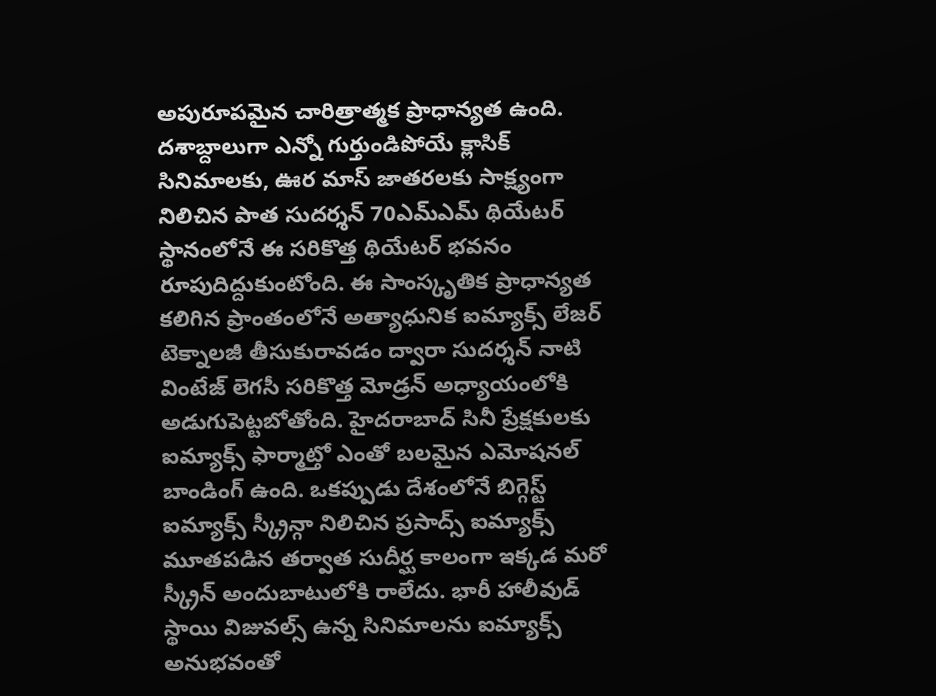అపురూపమైన చారిత్రాత్మక ప్రాధాన్యత ఉంది.
దశాబ్దాలుగా ఎన్నో గుర్తుండిపోయే క్లాసిక్ సినిమాలకు, ఊర మాస్ జాతరలకు సాక్ష్యంగా నిలిచిన పాత సుదర్శన్ 70ఎమ్ఎమ్ థియేటర్ స్థానంలోనే ఈ సరికొత్త థియేటర్ భవనం రూపుదిద్దుకుంటోంది. ఈ సాంస్కృతిక ప్రాధాన్యత కలిగిన ప్రాంతంలోనే అత్యాధునిక ఐమ్యాక్స్ లేజర్ టెక్నాలజీ తీసుకురావడం ద్వారా సుదర్శన్ నాటి వింటేజ్ లెగసీ సరికొత్త మోడ్రన్ అధ్యాయంలోకి అడుగుపెట్టబోతోంది. హైదరాబాద్ సినీ ప్రేక్షకులకు ఐమ్యాక్స్ ఫార్మాట్తో ఎంతో బలమైన ఎమోషనల్ బాండింగ్ ఉంది. ఒకప్పుడు దేశంలోనే బిగ్గెస్ట్ ఐమ్యాక్స్ స్క్రీన్గా నిలిచిన ప్రసాద్స్ ఐమ్యాక్స్ మూతపడిన తర్వాత సుదీర్ఘ కాలంగా ఇక్కడ మరో స్క్రీన్ అందుబాటులోకి రాలేదు. భారీ హాలీవుడ్ స్థాయి విజువల్స్ ఉన్న సినిమాలను ఐమ్యాక్స్ అనుభవంతో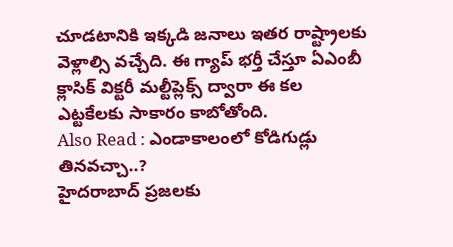చూడటానికి ఇక్కడి జనాలు ఇతర రాష్ట్రాలకు వెళ్లాల్సి వచ్చేది. ఈ గ్యాప్ భర్తీ చేస్తూ ఏఎంబీ క్లాసిక్ విక్టరీ మల్టీప్లెక్స్ ద్వారా ఈ కల ఎట్టకేలకు సాకారం కాబోతోంది.
Also Read : ఎండాకాలంలో కోడిగుడ్లు తినవచ్చా..?
హైదరాబాద్ ప్రజలకు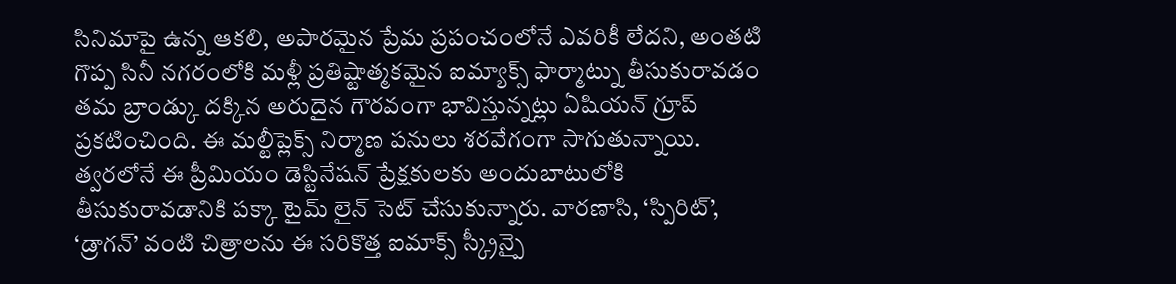సినిమాపై ఉన్న ఆకలి, అపారమైన ప్రేమ ప్రపంచంలోనే ఎవరికీ లేదని, అంతటి గొప్ప సినీ నగరంలోకి మళ్లీ ప్రతిష్టాత్మకమైన ఐమ్యాక్స్ ఫార్మాట్ను తీసుకురావడం తమ బ్రాండ్కు దక్కిన అరుదైన గౌరవంగా భావిస్తున్నట్లు ఏషియన్ గ్రూప్ ప్రకటించింది. ఈ మల్టీప్లెక్స్ నిర్మాణ పనులు శరవేగంగా సాగుతున్నాయి. త్వరలోనే ఈ ప్రీమియం డెస్టినేషన్ ప్రేక్షకులకు అందుబాటులోకి తీసుకురావడానికి పక్కా టైమ్ లైన్ సెట్ చేసుకున్నారు. వారణాసి, ‘స్పిరిట్’, ‘డ్రాగన్’ వంటి చిత్రాలను ఈ సరికొత్త ఐమాక్స్ స్క్రీన్పై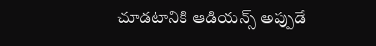చూడటానికి ఆడియన్స్ అప్పుడే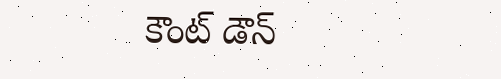కౌంట్ డౌన్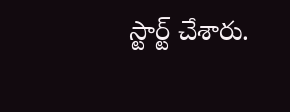స్టార్ట్ చేశారు.